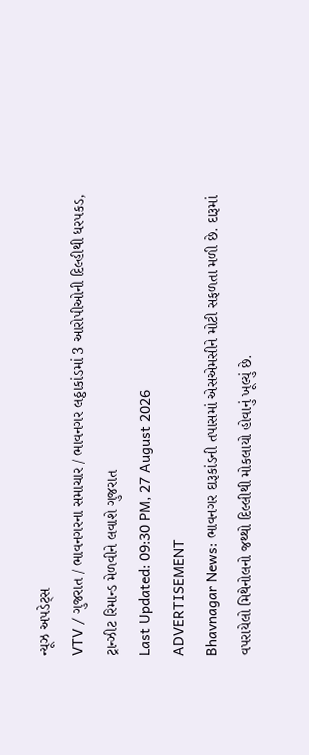ન્યૂઝ અપડેટ્સ
VTV / ગુજરાત / ભાવનગરના સમાચાર / ભાવનગર લઠ્ઠાકાંડમાં 3 આરોપીઓની દિલ્હીથી ધરપકડ, ટ્રાન્ઝીટ રિમાન્ડ મેળવીને લવાશે ગુજરાત
Last Updated: 09:30 PM, 27 August 2026
ADVERTISEMENT
Bhavnagar News: ભાવનગર દારૂકાંડની તપાસમાં એસએમસીને મોટી સફળતા મળી છે. દારૂમાં વપરાયેલો મિથેનોલનો જથ્થો દિલ્લીથી મોકલાયો હોવાનું ખૂલ્યું છે.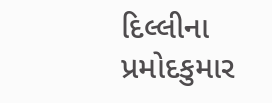દિલ્લીના પ્રમોદકુમાર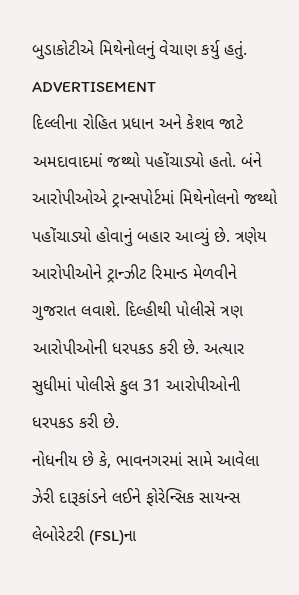બુડાકોટીએ મિથેનોલનું વેચાણ કર્યુ હતું.
ADVERTISEMENT
દિલ્લીના રોહિત પ્રધાન અને કેશવ જાટે અમદાવાદમાં જથ્થો પહોંચાડ્યો હતો. બંને આરોપીઓએ ટ્રાન્સપોર્ટમાં મિથેનોલનો જથ્થો પહોંચાડ્યો હોવાનું બહાર આવ્યું છે. ત્રણેય આરોપીઓને ટ્રાન્ઝીટ રિમાન્ડ મેળવીને ગુજરાત લવાશે. દિલ્હીથી પોલીસે ત્રણ આરોપીઓની ધરપકડ કરી છે. અત્યાર સુધીમાં પોલીસે કુલ 31 આરોપીઓની ધરપકડ કરી છે.
નોધનીય છે કે, ભાવનગરમાં સામે આવેલા ઝેરી દારૂકાંડને લઈને ફોરેન્સિક સાયન્સ લેબોરેટરી (FSL)ના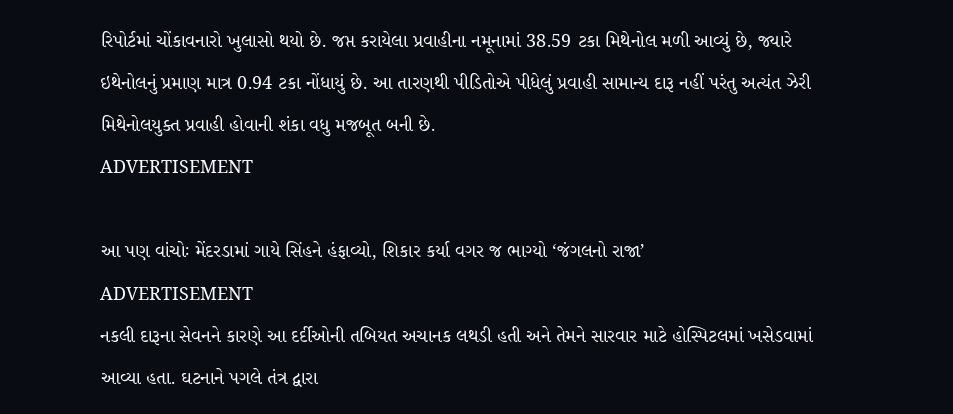રિપોર્ટમાં ચોંકાવનારો ખુલાસો થયો છે. જપ્ત કરાયેલા પ્રવાહીના નમૂનામાં 38.59 ટકા મિથેનોલ મળી આવ્યું છે, જ્યારે ઇથેનોલનું પ્રમાણ માત્ર 0.94 ટકા નોંધાયું છે. આ તારણથી પીડિતોએ પીધેલું પ્રવાહી સામાન્ય દારૂ નહીં પરંતુ અત્યંત ઝેરી મિથેનોલયુક્ત પ્રવાહી હોવાની શંકા વધુ મજબૂત બની છે.
ADVERTISEMENT

આ પણ વાંચોઃ મેંદરડામાં ગાયે સિંહને હંફાવ્યો, શિકાર કર્યા વગર જ ભાગ્યો ‘જંગલનો રાજા’
ADVERTISEMENT
નકલી દારૂના સેવનને કારણે આ દર્દીઓની તબિયત અચાનક લથડી હતી અને તેમને સારવાર માટે હોસ્પિટલમાં ખસેડવામાં આવ્યા હતા. ઘટનાને પગલે તંત્ર દ્વારા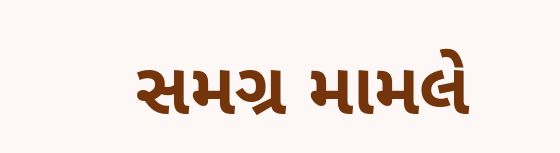સમગ્ર મામલે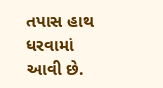તપાસ હાથ ધરવામાં આવી છે.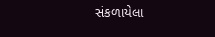સંકળાયેલા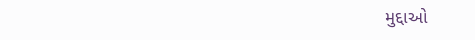મુદ્દાઓ